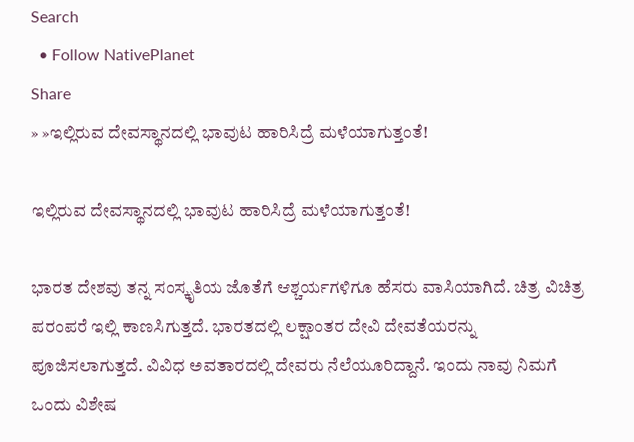Search
  • Follow NativePlanet
Share
» »ಇಲ್ಲಿರುವ ದೇವಸ್ಥಾನದಲ್ಲಿ ಭಾವುಟ ಹಾರಿಸಿದ್ರೆ ಮಳೆಯಾಗುತ್ತಂತೆ!

ಇಲ್ಲಿರುವ ದೇವಸ್ಥಾನದಲ್ಲಿ ಭಾವುಟ ಹಾರಿಸಿದ್ರೆ ಮಳೆಯಾಗುತ್ತಂತೆ!

ಭಾರತ ದೇಶವು ತನ್ನ ಸಂಸ್ಕೃತಿಯ ಜೊತೆಗೆ ಆಶ್ಚರ್ಯಗಳಿಗೂ ಹೆಸರು ವಾಸಿಯಾಗಿದೆ. ಚಿತ್ರ ವಿಚಿತ್ರ ಪರಂಪರೆ ಇಲ್ಲಿ ಕಾಣಸಿಗುತ್ತದೆ. ಭಾರತದಲ್ಲಿ ಲಕ್ಷಾಂತರ ದೇವಿ ದೇವತೆಯರನ್ನು ಪೂಜಿಸಲಾಗುತ್ತದೆ. ವಿವಿಧ ಅವತಾರದಲ್ಲಿ ದೇವರು ನೆಲೆಯೂರಿದ್ದಾನೆ. ಇಂದು ನಾವು ನಿಮಗೆ ಒಂದು ವಿಶೇಷ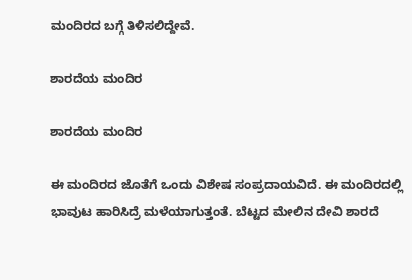ಮಂದಿರದ ಬಗ್ಗೆ ತಿಳಿಸಲಿದ್ದೇವೆ.

ಶಾರದೆಯ ಮಂದಿರ

ಶಾರದೆಯ ಮಂದಿರ

ಈ ಮಂದಿರದ ಜೊತೆಗೆ ಒಂದು ವಿಶೇಷ ಸಂಪ್ರದಾಯವಿದೆ. ಈ ಮಂದಿರದಲ್ಲಿ ಭಾವುಟ ಹಾರಿಸಿದ್ರೆ ಮಳೆಯಾಗುತ್ತಂತೆ. ಬೆಟ್ಟದ ಮೇಲಿನ ದೇವಿ ಶಾರದೆ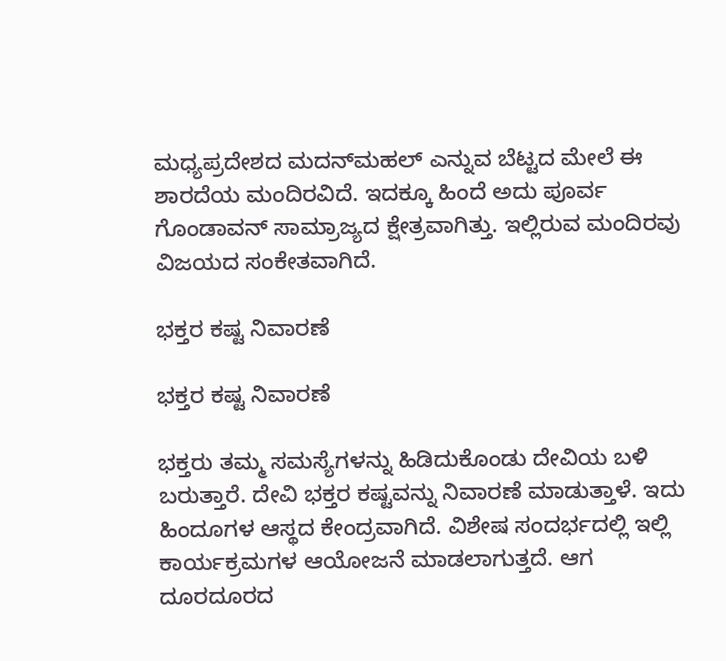ಮಧ್ಯಪ್ರದೇಶದ ಮದನ್‍ಮಹಲ್ ಎನ್ನುವ ಬೆಟ್ಟದ ಮೇಲೆ ಈ ಶಾರದೆಯ ಮಂದಿರವಿದೆ. ಇದಕ್ಕೂ ಹಿಂದೆ ಅದು ಪೂರ್ವ ಗೊಂಡಾವನ್ ಸಾಮ್ರಾಜ್ಯದ ಕ್ಷೇತ್ರವಾಗಿತ್ತು. ಇಲ್ಲಿರುವ ಮಂದಿರವು ವಿಜಯದ ಸಂಕೇತವಾಗಿದೆ.

ಭಕ್ತರ ಕಷ್ಟ ನಿವಾರಣೆ

ಭಕ್ತರ ಕಷ್ಟ ನಿವಾರಣೆ

ಭಕ್ತರು ತಮ್ಮ ಸಮಸ್ಯೆಗಳನ್ನು ಹಿಡಿದುಕೊಂಡು ದೇವಿಯ ಬಳಿ ಬರುತ್ತಾರೆ. ದೇವಿ ಭಕ್ತರ ಕಷ್ಟವನ್ನು ನಿವಾರಣೆ ಮಾಡುತ್ತಾಳೆ. ಇದು ಹಿಂದೂಗಳ ಆಸ್ಥದ ಕೇಂದ್ರವಾಗಿದೆ. ವಿಶೇಷ ಸಂದರ್ಭದಲ್ಲಿ ಇಲ್ಲಿ ಕಾರ್ಯಕ್ರಮಗಳ ಆಯೋಜನೆ ಮಾಡಲಾಗುತ್ತದೆ. ಆಗ ದೂರದೂರದ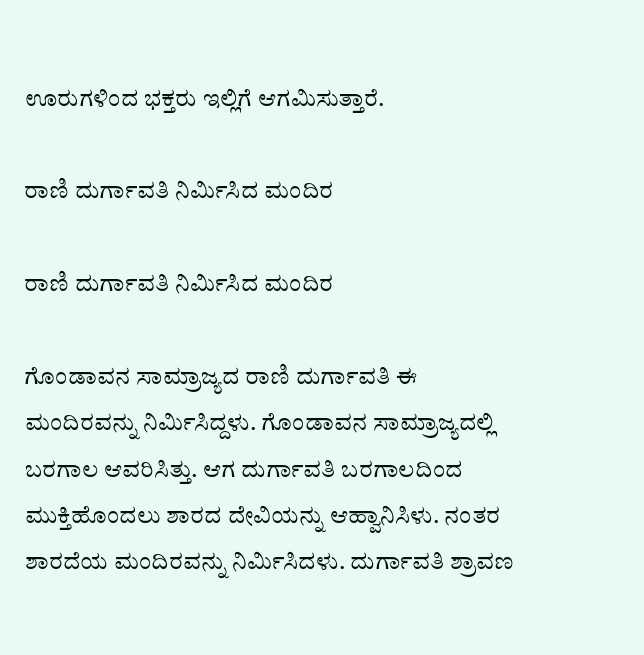ಊರುಗಳಿಂದ ಭಕ್ತರು ಇಲ್ಲಿಗೆ ಆಗಮಿಸುತ್ತಾರೆ.

ರಾಣಿ ದುರ್ಗಾವತಿ ನಿರ್ಮಿಸಿದ ಮಂದಿರ

ರಾಣಿ ದುರ್ಗಾವತಿ ನಿರ್ಮಿಸಿದ ಮಂದಿರ

ಗೊಂಡಾವನ ಸಾಮ್ರಾಜ್ಯದ ರಾಣಿ ದುರ್ಗಾವತಿ ಈ ಮಂದಿರವನ್ನು ನಿರ್ಮಿಸಿದ್ದಳು. ಗೊಂಡಾವನ ಸಾಮ್ರಾಜ್ಯದಲ್ಲಿ ಬರಗಾಲ ಆವರಿಸಿತ್ತು. ಆಗ ದುರ್ಗಾವತಿ ಬರಗಾಲದಿಂದ ಮುಕ್ತಿಹೊಂದಲು ಶಾರದ ದೇವಿಯನ್ನು ಆಹ್ವಾನಿಸಿಳು. ನಂತರ ಶಾರದೆಯ ಮಂದಿರವನ್ನು ನಿರ್ಮಿಸಿದಳು. ದುರ್ಗಾವತಿ ಶ್ರಾವಣ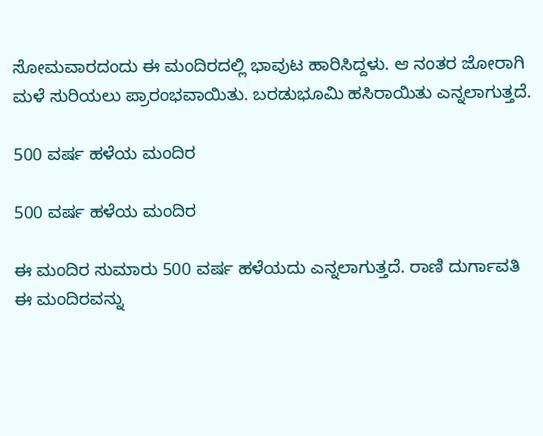ಸೋಮವಾರದಂದು ಈ ಮಂದಿರದಲ್ಲಿ ಭಾವುಟ ಹಾರಿಸಿದ್ದಳು. ಆ ನಂತರ ಜೋರಾಗಿ ಮಳೆ ಸುರಿಯಲು ಪ್ರಾರಂಭವಾಯಿತು. ಬರಡುಭೂಮಿ ಹಸಿರಾಯಿತು ಎನ್ನಲಾಗುತ್ತದೆ.

500 ವರ್ಷ ಹಳೆಯ ಮಂದಿರ

500 ವರ್ಷ ಹಳೆಯ ಮಂದಿರ

ಈ ಮಂದಿರ ಸುಮಾರು 500 ವರ್ಷ ಹಳೆಯದು ಎನ್ನಲಾಗುತ್ತದೆ. ರಾಣಿ ದುರ್ಗಾವತಿ ಈ ಮಂದಿರವನ್ನು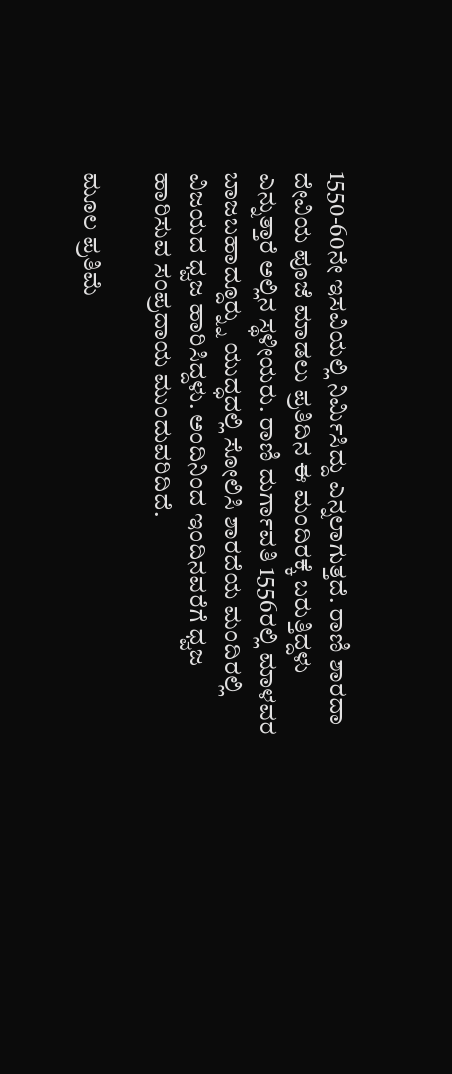1550-60ನೇ ಇಸವಿಯಲ್ಲಿ ನಿರ್ಮಿಸಿದ್ದು ಎನ್ನಲಾಗುತ್ತದೆ. ರಾಣಿ ಶಾರದಾ ದೇವಿಯ ಪೂಜೆ ಮಾಡಲು ಪ್ರತಿದಿನ ಈ ಮಂದಿರಕ್ಕೆ ಬರುತ್ತಿದ್ದಳು ಎನ್ನುತ್ತಾರೆ ಅಲ್ಲಿನ ಸ್ಥಳೀಯರು. ರಾಣಿ ದುರ್ಗಾವತಿ 1556ರಲ್ಲಿ ಮಾಳವರ ಬಾಜಬಹಾದ್ದೂರ್‍ನ್ನು ಯುದ್ಧದಲ್ಲಿ ಸೋಲಿಸಿ ಶಾರದೆಯ ಮಂದಿರಲ್ಲಿ ವಿಜಯದ ಧ್ವಜ ಹಾರಿಸಿದ್ದಳು. ಅಂದಿನಿಂದ ಇಂದಿನವರೆಗೆ ಧ್ವಜ ಹಾರಿಸುವ ಸಂಪ್ರದಾಯ ಮುಂದುವರಿದಿದೆ.

ಮೂಲ ಪ್ರತಿಮೆ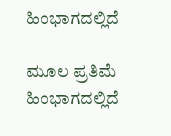ಹಿಂಭಾಗದಲ್ಲಿದೆ

ಮೂಲ ಪ್ರತಿಮೆ ಹಿಂಭಾಗದಲ್ಲಿದೆ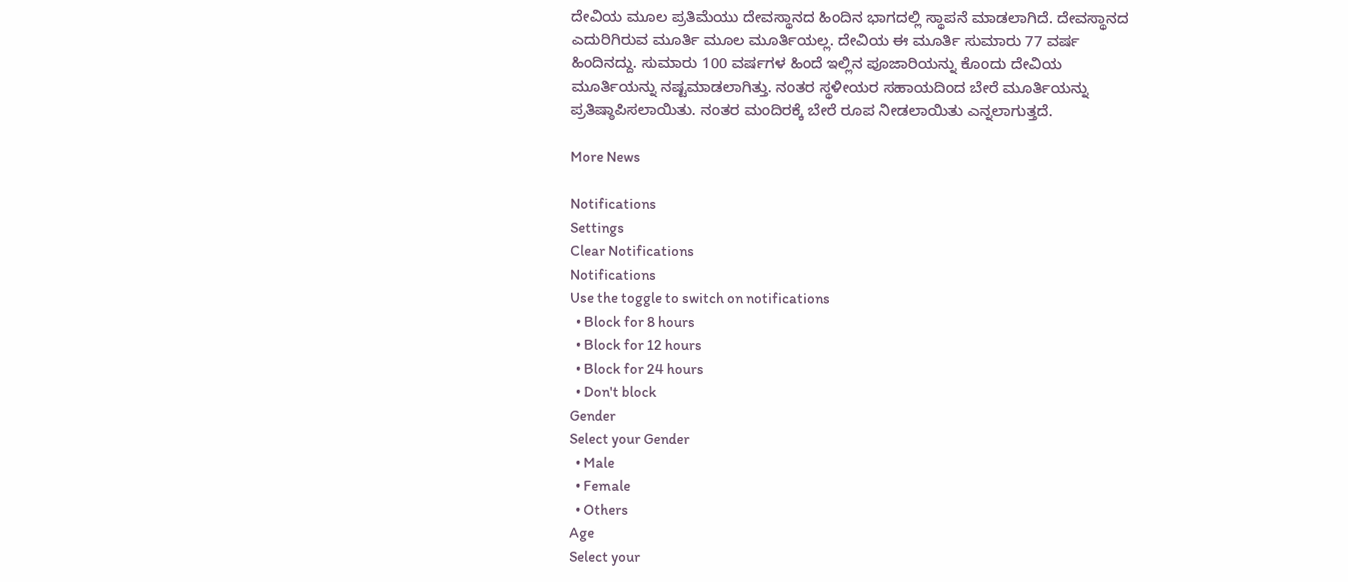ದೇವಿಯ ಮೂಲ ಪ್ರತಿಮೆಯು ದೇವಸ್ಥಾನದ ಹಿಂದಿನ ಭಾಗದಲ್ಲಿ ಸ್ಥಾಪನೆ ಮಾಡಲಾಗಿದೆ. ದೇವಸ್ಥಾನದ ಎದುರಿಗಿರುವ ಮೂರ್ತಿ ಮೂಲ ಮೂರ್ತಿಯಲ್ಲ. ದೇವಿಯ ಈ ಮೂರ್ತಿ ಸುಮಾರು 77 ವರ್ಷ ಹಿಂದಿನದ್ದು. ಸುಮಾರು 100 ವರ್ಷಗಳ ಹಿಂದೆ ಇಲ್ಲಿನ ಪೂಜಾರಿಯನ್ನು ಕೊಂದು ದೇವಿಯ ಮೂರ್ತಿಯನ್ನು ನಷ್ಟಮಾಡಲಾಗಿತ್ತು. ನಂತರ ಸ್ಥಳೀಯರ ಸಹಾಯದಿಂದ ಬೇರೆ ಮೂರ್ತಿಯನ್ನು ಪ್ರತಿಷ್ಠಾಪಿಸಲಾಯಿತು. ನಂತರ ಮಂದಿರಕ್ಕೆ ಬೇರೆ ರೂಪ ನೀಡಲಾಯಿತು ಎನ್ನಲಾಗುತ್ತದೆ.

More News

Notifications
Settings
Clear Notifications
Notifications
Use the toggle to switch on notifications
  • Block for 8 hours
  • Block for 12 hours
  • Block for 24 hours
  • Don't block
Gender
Select your Gender
  • Male
  • Female
  • Others
Age
Select your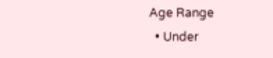Age Range
  • Under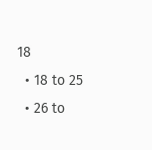18
  • 18 to 25
  • 26 to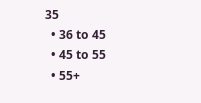35
  • 36 to 45
  • 45 to 55
  • 55+